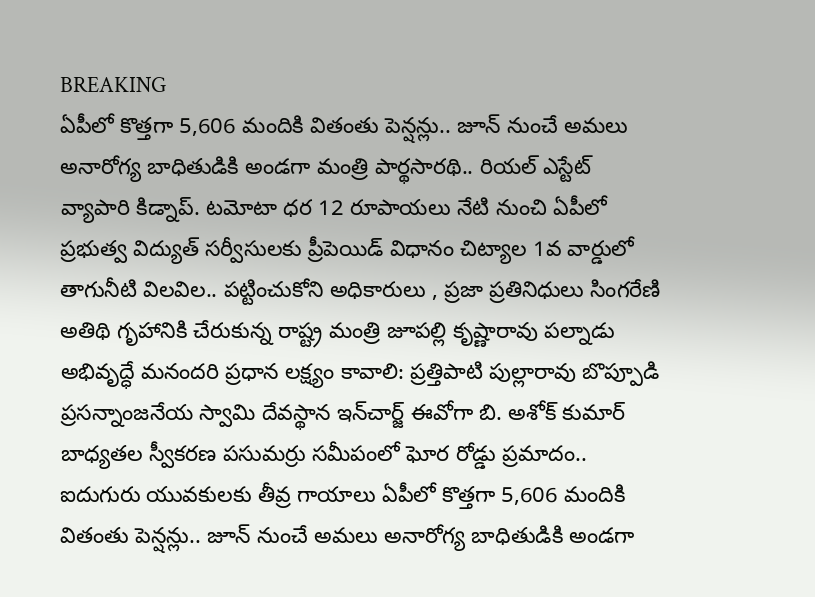BREAKING
ఏపీలో కొత్తగా 5,606 మందికి వితంతు పెన్షన్లు.. జూన్ నుంచే అమలు అనారోగ్య బాధితుడికి అండగా మంత్రి పార్థసారథి.. రియల్ ఎస్టేట్ వ్యాపారి కిడ్నాప్. టమోటా ధర 12 రూపాయలు నేటి నుంచి ఏపీలో ప్రభుత్వ విద్యుత్ సర్వీసులకు ప్రీపెయిడ్ విధానం చిట్యాల 1వ వార్డులో తాగునీటి విలవిల.. పట్టించుకోని అధికారులు , ప్రజా ప్రతినిధులు సింగరేణి అతిథి గృహానికి చేరుకున్న రాష్ట్ర మంత్రి జూపల్లి కృష్ణారావు పల్నాడు అభివృద్ధే మనందరి ప్రధాన లక్ష్యం కావాలి: ప్రత్తిపాటి పుల్లారావు బొప్పూడి ప్రసన్నాంజనేయ స్వామి దేవస్థాన ఇన్‌చార్జ్ ఈవోగా బి. అశోక్ కుమార్ బాధ్యతల స్వీకరణ పసుమర్రు సమీపంలో ఘోర రోడ్డు ప్రమాదం.. ఐదుగురు యువకులకు తీవ్ర గాయాలు ఏపీలో కొత్తగా 5,606 మందికి వితంతు పెన్షన్లు.. జూన్ నుంచే అమలు అనారోగ్య బాధితుడికి అండగా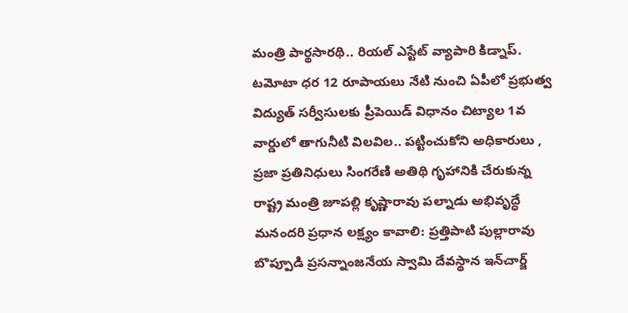మంత్రి పార్థసారథి.. రియల్ ఎస్టేట్ వ్యాపారి కిడ్నాప్. టమోటా ధర 12 రూపాయలు నేటి నుంచి ఏపీలో ప్రభుత్వ విద్యుత్ సర్వీసులకు ప్రీపెయిడ్ విధానం చిట్యాల 1వ వార్డులో తాగునీటి విలవిల.. పట్టించుకోని అధికారులు , ప్రజా ప్రతినిధులు సింగరేణి అతిథి గృహానికి చేరుకున్న రాష్ట్ర మంత్రి జూపల్లి కృష్ణారావు పల్నాడు అభివృద్ధే మనందరి ప్రధాన లక్ష్యం కావాలి: ప్రత్తిపాటి పుల్లారావు బొప్పూడి ప్రసన్నాంజనేయ స్వామి దేవస్థాన ఇన్‌చార్జ్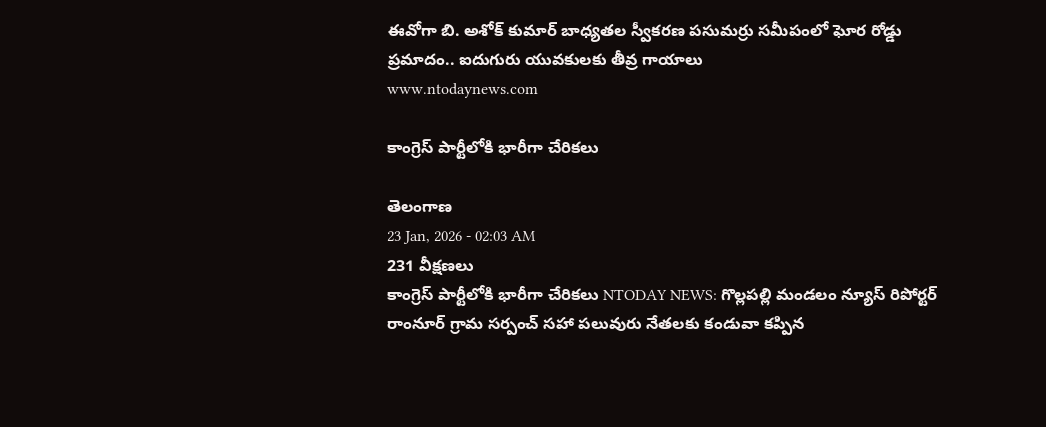ఈవోగా బి. అశోక్ కుమార్ బాధ్యతల స్వీకరణ పసుమర్రు సమీపంలో ఘోర రోడ్డు ప్రమాదం.. ఐదుగురు యువకులకు తీవ్ర గాయాలు
www.ntodaynews.com

కాంగ్రెస్ పార్టీలోకి భారీగా చేరికలు

తెలంగాణ
23 Jan, 2026 - 02:03 AM
231 వీక్షణలు
కాంగ్రెస్ పార్టీలోకి భారీగా చేరికలు NTODAY NEWS: గొల్లపల్లి మండలం న్యూస్ రిపోర్టర్ రాంనూర్ గ్రామ సర్పంచ్ సహా పలువురు నేతలకు కండువా కప్పిన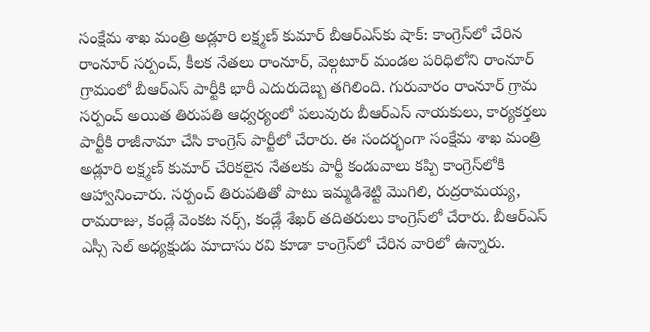సంక్షేమ శాఖ మంత్రి అడ్లూరి లక్ష్మణ్ కుమార్ బీఆర్ఎస్‌కు షాక్: కాంగ్రెస్‌లో చేరిన రాంనూర్ సర్పంచ్, కీలక నేతలు రాంనూర్, వెల్గటూర్ మండల పరిధిలోని రాంనూర్ గ్రామంలో బీఆర్ఎస్ పార్టీకి భారీ ఎదురుదెబ్బ తగిలింది. గురువారం రాంనూర్ గ్రామ సర్పంచ్ అయిత తిరుపతి ఆధ్వర్యంలో పలువురు బీఆర్ఎస్ నాయకులు, కార్యకర్తలు పార్టీకి రాజీనామా చేసి కాంగ్రెస్ పార్టీలో చేరారు. ఈ సందర్భంగా సంక్షేమ శాఖ మంత్రి అడ్లూరి లక్ష్మణ్ కుమార్ చేరికలైన నేతలకు పార్టీ కండువాలు కప్పి కాంగ్రెస్‌లోకి ఆహ్వానించారు. సర్పంచ్ తిరుపతితో పాటు ఇమ్మడిశెట్టి మొగిలి, రుద్రరామయ్య, రామరాజు, కండ్లే వెంకట నర్స్, కండ్లే శేఖర్ తదితరులు కాంగ్రెస్‌లో చేరారు. బీఆర్ఎస్ ఎస్సీ సెల్ అధ్యక్షుడు మాదాసు రవి కూడా కాంగ్రెస్‌లో చేరిన వారిలో ఉన్నారు.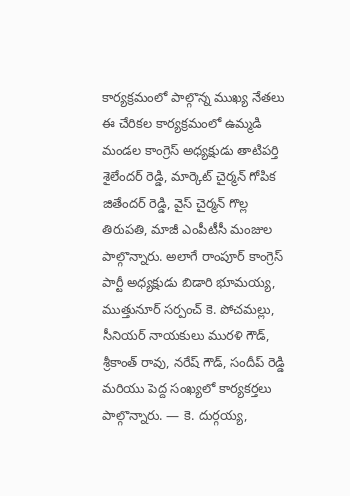కార్యక్రమంలో పాల్గొన్న ముఖ్య నేతలు ఈ చేరికల కార్యక్రమంలో ఉమ్మడి మండల కాంగ్రెస్ అధ్యక్షుడు తాటిపర్తి శైలేందర్ రెడ్డి, మార్కెట్ చైర్మన్ గోపిక జితేందర్ రెడ్డి, వైస్ చైర్మన్ గొల్ల తిరుపతి, మాజీ ఎంపీటీసీ మంజుల పాల్గొన్నారు. అలాగే రాంపూర్ కాంగ్రెస్ పార్టీ అధ్యక్షుడు బిడారి భూమయ్య, ముత్తునూర్ సర్పంచ్ కె. పోచమల్లు, సీనియర్ నాయకులు మురళి గౌడ్, శ్రీకాంత్ రావు, నరేష్ గౌడ్, సందీప్ రెడ్డి మరియు పెద్ద సంఖ్యలో కార్యకర్తలు పాల్గొన్నారు. — కె. దుర్గయ్య,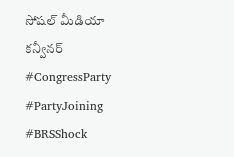సోషల్ మీడియా కన్వీనర్ #CongressParty #PartyJoining #BRSShock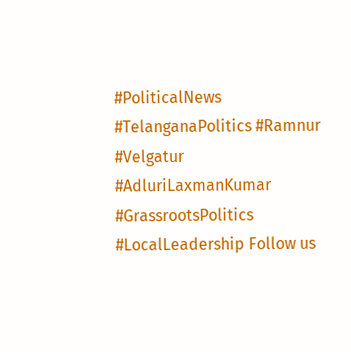#PoliticalNews #TelanganaPolitics #Ramnur #Velgatur #AdluriLaxmanKumar #GrassrootsPolitics #LocalLeadership Follow us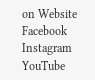on Website Facebook Instagram YouTube